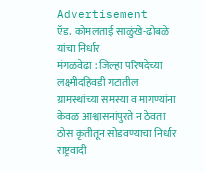Advertisement
ऍड. कोमलताई साळुंखे-ढोबळे यांचा निर्धार
मंगळवेढा : जिल्हा परिषदेच्या लक्ष्मीदहिवडी गटातील ग्रामस्थांच्या समस्या व मागण्यांना केवळ आश्वासनांपुरते न ठेवता ठोस कृतीतून सोडवण्याचा निर्धार राष्ट्रवादी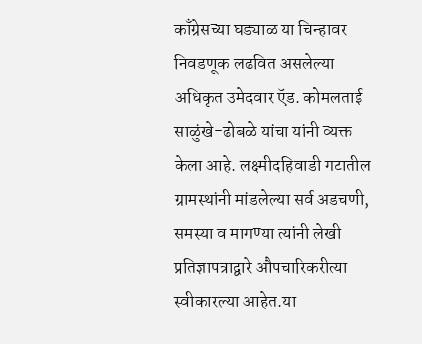काँग्रेसच्या घड्याळ या चिन्हावर निवडणूक लढवित असलेल्या अधिकृत उमेदवार ऍड. कोमलताई साळुंखे-ढोबळे यांचा यांनी व्यक्त केला आहे. लक्ष्मीदहिवाडी गटातील ग्रामस्थांनी मांडलेल्या सर्व अडचणी, समस्या व मागण्या त्यांनी लेखी प्रतिज्ञापत्राद्वारे औपचारिकरीत्या स्वीकारल्या आहेत.या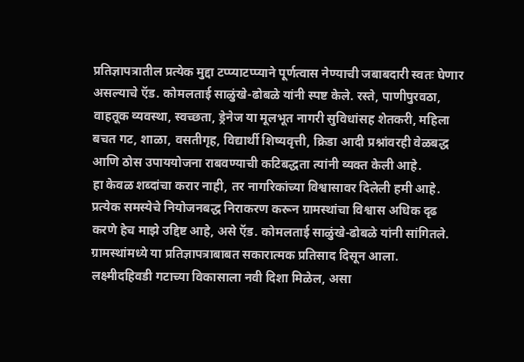प्रतिज्ञापत्रातील प्रत्येक मुद्दा टप्प्याटप्प्याने पूर्णत्वास नेण्याची जबाबदारी स्वतः घेणार असल्याचे ऍड. कोमलताई साळुंखे-ढोबळे यांनी स्पष्ट केले. रस्ते, पाणीपुरवठा, वाहतूक व्यवस्था, स्वच्छता, ड्रेनेज या मूलभूत नागरी सुविधांसह शेतकरी, महिला बचत गट, शाळा, वसतीगृह, विद्यार्थी शिष्यवृत्ती, क्रिडा आदी प्रश्नांवरही वेळबद्ध आणि ठोस उपाययोजना राबवण्याची कटिबद्धता त्यांनी व्यक्त केली आहे.
हा केवळ शब्दांचा करार नाही, तर नागरिकांच्या विश्वासावर दिलेली हमी आहे. प्रत्येक समस्येचे नियोजनबद्ध निराकरण करून ग्रामस्थांचा विश्वास अधिक दृढ करणे हेच माझे उद्दिष्ट आहे, असे ऍड. कोमलताई साळुंखे-ढोबळे यांनी सांगितले. ग्रामस्थांमध्ये या प्रतिज्ञापत्राबाबत सकारात्मक प्रतिसाद दिसून आला. लक्ष्मीदहिवडी गटाच्या विकासाला नवी दिशा मिळेल, असा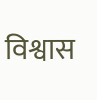विश्वास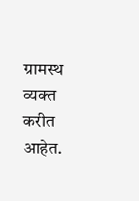ग्रामस्थ व्यक्त करीत आहेत.